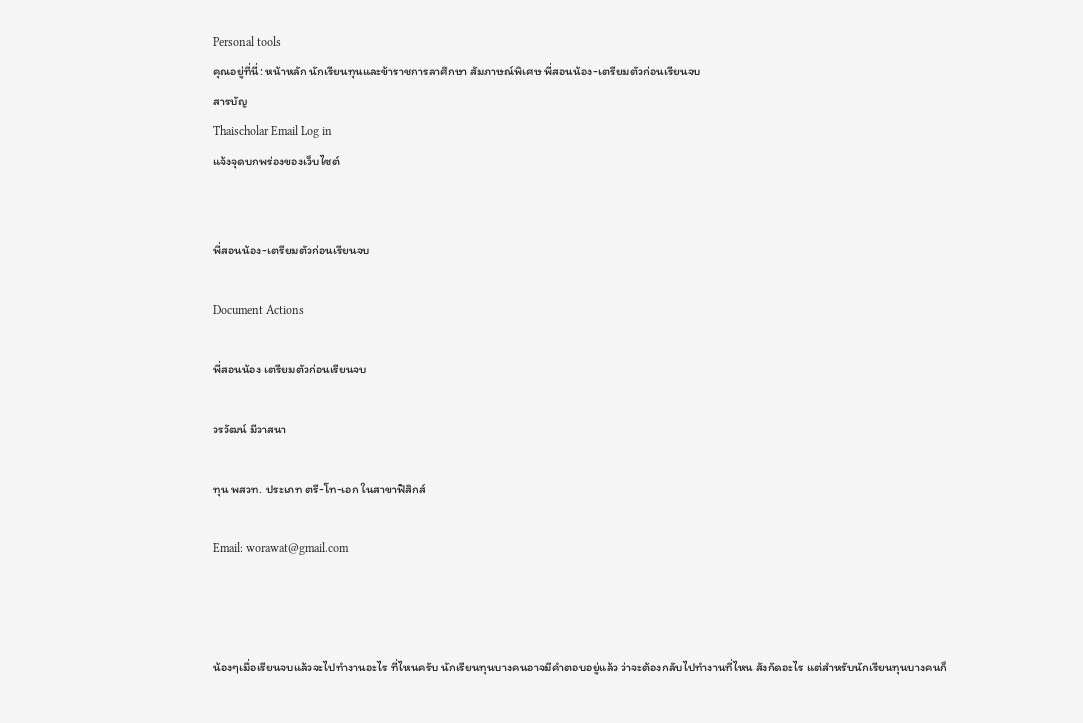Personal tools
คุณอยู่ที่นี่: หน้าหลัก นักเรียนทุนและข้าราชการลาศึกษา สัมภาษณ์พิเศษ พี่สอนน้อง-เตรียมตัวก่อนเรียนจบ
สารบัญ
Thaischolar Email Log in
แจ้งจุดบกพร่องของเว็บไซต์


พี่สอนน้อง-เตรียมตัวก่อนเรียนจบ

Document Actions

พี่สอนน้อง เตรียมตัวก่อนเรียนจบ

วรวัฒน์ มีวาสนา

ทุน พสวท. ประเภท ตรี-โท-เอก ในสาขาฟิสิกส์

Email: worawat@gmail.com



น้องๆเมื่อเรียนจบแล้วจะไปทำงานอะไร ที่ไหนครับ นักเรียนทุนบางคนอาจมีคำตอบอยู่แล้ว ว่าจะต้องกลับไปทำงานที่ไหน สังกัดอะไร แต่สำหรับนักเรียนทุนบางคนก็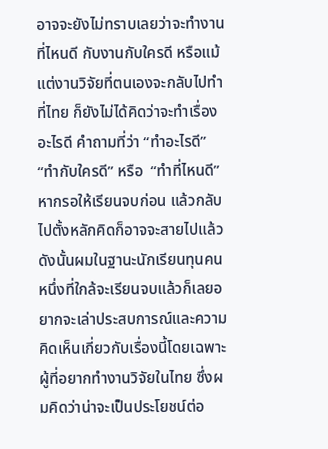อาจจะยังไม่ทราบเลยว่าจะทำงานที่ไหนดี กับงานกับใครดี หรือแม้แต่งานวิจัยที่ตนเองจะกลับไปทำที่ไทย ก็ยังไม่ได้คิดว่าจะทำเรื่องอะไรดี คำถามที่ว่า “ทำอะไรดี”  “ทำกับใครดี” หรือ  “ทำที่ไหนดี” หากรอให้เรียนจบก่อน แล้วกลับไปตั้งหลักคิดก็อาจจะสายไปแล้ว ดังนั้นผมในฐานะนักเรียนทุนคนหนึ่งที่ใกล้จะเรียนจบแล้วก็เลยอยากจะเล่าประสบการณ์และความคิดเห็นเกี่ยวกับเรื่องนี้โดยเฉพาะผู้ที่อยากทำงานวิจัยในไทย ซึ่งผมคิดว่าน่าจะเป็นประโยชน์ต่อ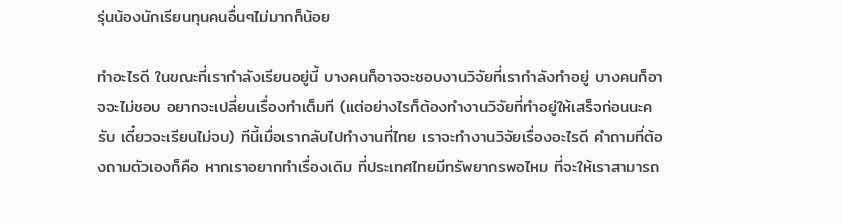รุ่นน้องนักเรียนทุนคนอื่นๆไม่มากก็น้อย

ทำอะไรดี ในขณะที่เรากำลังเรียนอยู่นี้ บางคนก็อาจจะชอบงานวิจัยที่เรากำลังทำอยู่ บางคนก็อาจจะไม่ชอบ อยากจะเปลี่ยนเรื่องทำเต็มที (แต่อย่างไรก็ต้องทำงานวิจัยที่ทำอยู่ให้เสร็จก่อนนะครับ เดี๋ยวจะเรียนไม่จบ) ทีนี้เมื่อเรากลับไปทำงานที่ไทย เราจะทำงานวิจัยเรื่องอะไรดี คำถามที่ต้องถามตัวเองก็คือ หากเราอยากทำเรื่องเดิม ที่ประเทศไทยมีทรัพยากรพอไหม ที่จะให้เราสามารถ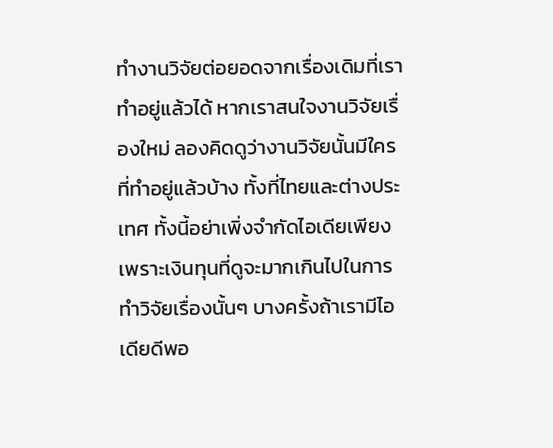ทำงานวิจัยต่อยอดจากเรื่องเดิมที่เราทำอยู่แล้วได้ หากเราสนใจงานวิจัยเรื่องใหม่ ลองคิดดูว่างานวิจัยนั้นมีใครที่ทำอยู่แล้วบ้าง ทั้งที่ไทยและต่างประเทศ ทั้งนี้อย่าเพิ่งจำกัดไอเดียเพียงเพราะเงินทุนที่ดูจะมากเกินไปในการทำวิจัยเรื่องนั้นๆ บางครั้งถ้าเรามีไอเดียดีพอ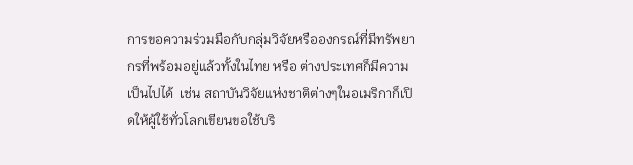การขอความร่วมมือกับกลุ่มวิจัยหรือองกรณ์ที่มีทรัพยากรที่พร้อมอยู่แล้วทั้งในไทย หรือ ต่างประเทศก็มีความเป็นไปได้  เช่น สถาบันวิจัยแห่งชาติต่างๆในอเมริกาก็เปิดให้ผู้ใช้ทั่วโลกเขียนขอใช้บริ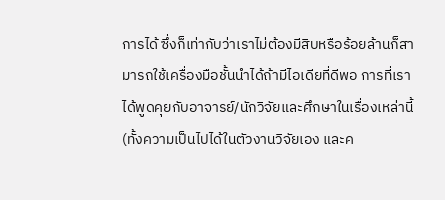การได้ ซึ่งก็เท่ากับว่าเราไม่ต้องมีสิบหรือร้อยล้านก็สามารถใช้เครื่องมือชั้นนำได้ถ้ามีไอเดียที่ดีพอ การที่เราได้พูดคุยกับอาจารย์/นักวิจัยและศึกษาในเรื่องเหล่านี้ (ทั้งความเป็นไปได้ในตัวงานวิจัยเอง และค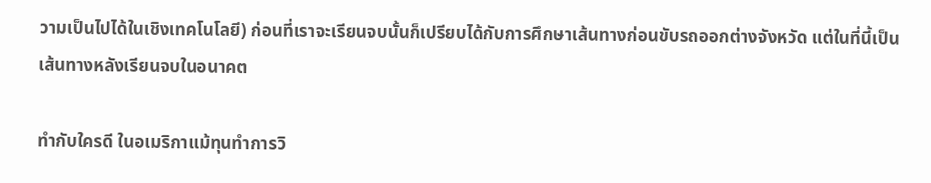วามเป็นไปได้ในเชิงเทคโนโลยี) ก่อนที่เราจะเรียนจบนั้นก็เปรียบได้กับการศึกษาเส้นทางก่อนขับรถออกต่างจังหวัด แต่ในที่นี้เป็นเส้นทางหลังเรียนจบในอนาคต

ทำกับใครดี ในอเมริกาแม้ทุนทำการวิ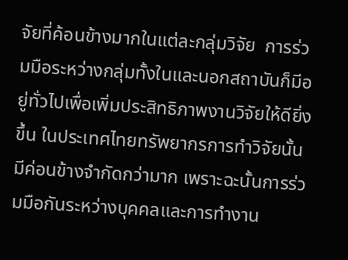จัยที่ค้อนข้างมากในแต่ละกลุ่มวิจัย  การร่วมมือระหว่างกลุ่มทั้งในและนอกสถาบันก็มีอยู่ทั่วไปเพื่อเพิ่มประสิทธิภาพงานวิจัยให้ดียิ่งขึ้น ในประเทศไทยทรัพยากรการทำวิจัยนั้นมีค่อนข้างจำกัดกว่ามาก เพราะฉะนั้นการร่วมมือกันระหว่างบุคคลและการทำงาน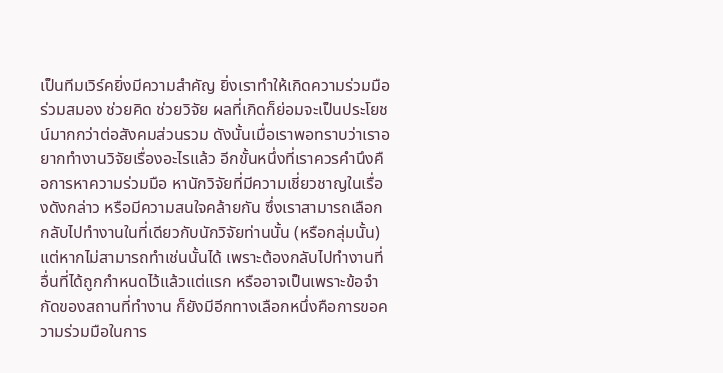เป็นทีมเวิร์คยิ่งมีความสำคัญ ยิ่งเราทำให้เกิดความร่วมมือ ร่วมสมอง ช่วยคิด ช่วยวิจัย ผลที่เกิดก็ย่อมจะเป็นประโยชน์มากกว่าต่อสังคมส่วนรวม ดังนั้นเมื่อเราพอทราบว่าเราอยากทำงานวิจัยเรื่องอะไรแล้ว อีกขั้นหนึ่งที่เราควรคำนึงคือการหาความร่วมมือ หานักวิจัยที่มีความเชี่ยวชาญในเรื่องดังกล่าว หรือมีความสนใจคล้ายกัน ซึ่งเราสามารถเลือกกลับไปทำงานในที่เดียวกับนักวิจัยท่านนั้น (หรือกลุ่มนั้น) แต่หากไม่สามารถทำเช่นนั้นได้ เพราะต้องกลับไปทำงานที่อื่นที่ได้ถูกกำหนดไว้แล้วแต่แรก หรืออาจเป็นเพราะข้อจำกัดของสถานที่ทำงาน ก็ยังมีอีกทางเลือกหนึ่งคือการขอความร่วมมือในการ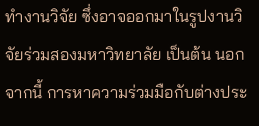ทำงานวิจัย ซึ่งอาจออกมาในรูปงานวิจัยร่วมสองมหาวิทยาลัย เป็นต้น นอกจากนี้ การหาความร่วมมือกับต่างประ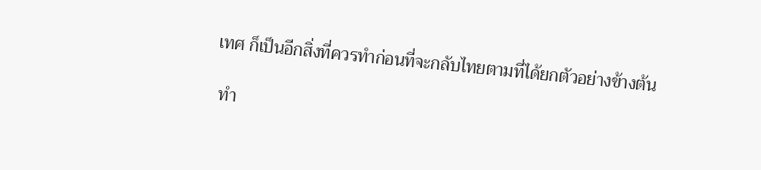เทศ ก็เป็นอีกสิ่งที่ควรทำก่อนที่จะกลับไทยตามที่ได้ยกตัวอย่างข้างต้น

 ทำ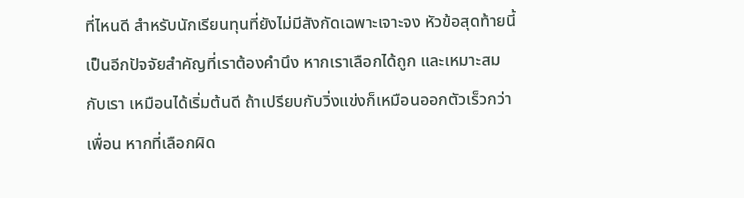ที่ไหนดี สำหรับนักเรียนทุนที่ยังไม่มีสังกัดเฉพาะเจาะจง หัวข้อสุดท้ายนี้เป็นอีกปัจจัยสำคัญที่เราต้องคำนึง หากเราเลือกได้ถูก และเหมาะสมกับเรา เหมือนได้เริ่มต้นดี ถ้าเปรียบกับวิ่งแข่งก็เหมือนออกตัวเร็วกว่าเพื่อน หากที่เลือกผิด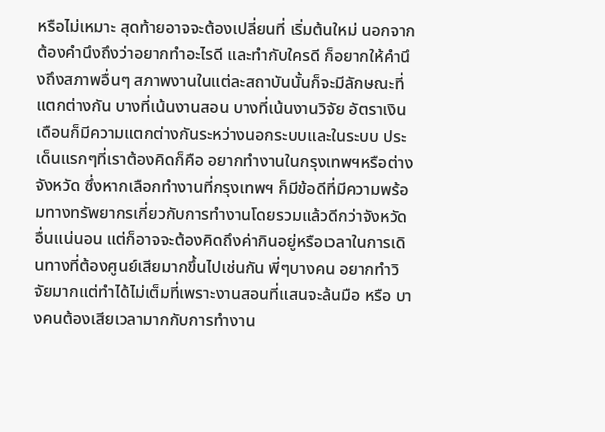หรือไม่เหมาะ สุดท้ายอาจจะต้องเปลี่ยนที่ เริ่มต้นใหม่ นอกจากต้องคำนึงถึงว่าอยากทำอะไรดี และทำกับใครดี ก็อยากให้คำนึงถึงสภาพอื่นๆ สภาพงานในแต่ละสถาบันนั้นก็จะมีลักษณะที่แตกต่างกัน บางที่เน้นงานสอน บางที่เน้นงานวิจัย อัตราเงินเดือนก็มีความแตกต่างกันระหว่างนอกระบบและในระบบ ประเด็นแรกๆที่เราต้องคิดก็คือ อยากทำงานในกรุงเทพฯหรือต่างจังหวัด ซึ่งหากเลือกทำงานที่กรุงเทพฯ ก็มีข้อดีที่มีความพร้อมทางทรัพยากรเกี่ยวกับการทำงานโดยรวมแล้วดีกว่าจังหวัดอื่นแน่นอน แต่ก็อาจจะต้องคิดถึงค่ากินอยู่หรือเวลาในการเดินทางที่ต้องศูนย์เสียมากขึ้นไปเช่นกัน พี่ๆบางคน อยากทำวิจัยมากแต่ทำได้ไม่เต็มที่เพราะงานสอนที่แสนจะล้นมือ หรือ บางคนต้องเสียเวลามากกับการทำงาน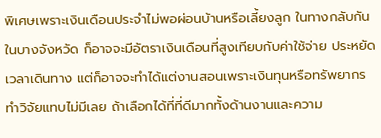พิเศษเพราะเงินเดือนประจำไม่พอผ่อนบ้านหรือเลี้ยงลูก ในทางกลับกันในบางจังหวัด ก็อาจจะมีอัตราเงินเดือนที่สูงเทียบกับค่าใช้จ่าย ประหยัดเวลาเดินทาง แต่ก็อาจจะทำได้แต่งานสอนเพราะเงินทุนหรือทรัพยากรทำวิจัยแทบไม่มีเลย ถ้าเลือกได้ที่ที่ดีมากทั้งด้านงานและความ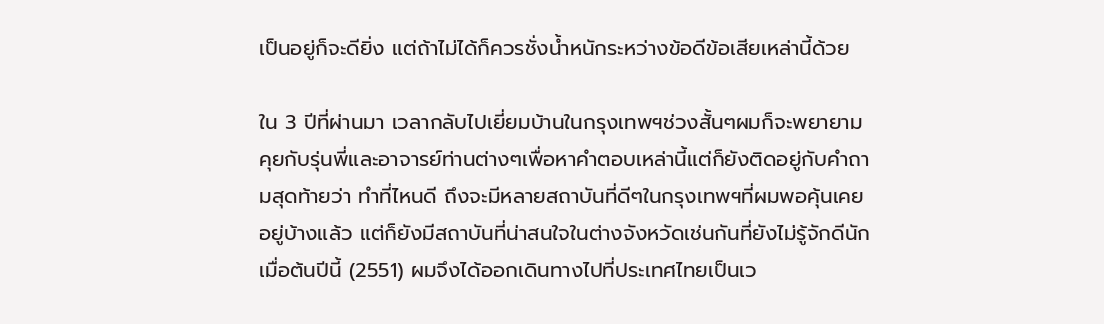เป็นอยู่ก็จะดียิ่ง แต่ถ้าไม่ได้ก็ควรชั่งน้ำหนักระหว่างข้อดีข้อเสียเหล่านี้ด้วย

ใน 3 ปีที่ผ่านมา เวลากลับไปเยี่ยมบ้านในกรุงเทพฯช่วงสั้นๆผมก็จะพยายามคุยกับรุ่นพี่และอาจารย์ท่านต่างๆเพื่อหาคำตอบเหล่านี้แต่ก็ยังติดอยู่กับคำถามสุดท้ายว่า ทำที่ไหนดี ถึงจะมีหลายสถาบันที่ดีๆในกรุงเทพฯที่ผมพอคุ้นเคยอยู่บ้างแล้ว แต่ก็ยังมีสถาบันที่น่าสนใจในต่างจังหวัดเช่นกันที่ยังไม่รู้จักดีนัก เมื่อต้นปีนี้ (2551) ผมจึงได้ออกเดินทางไปที่ประเทศไทยเป็นเว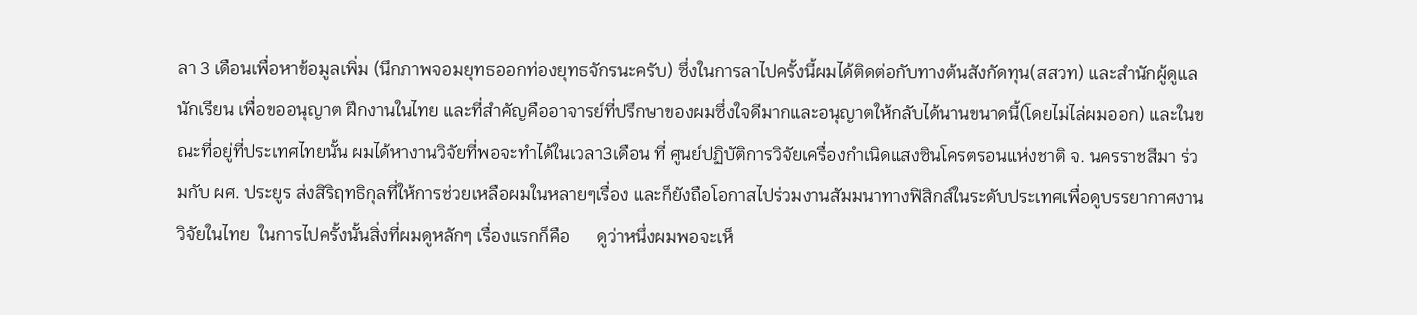ลา 3 เดือนเพื่อหาข้อมูลเพิ่ม (นึกภาพจอมยุทธออกท่องยุทธจักรนะครับ) ซึ่งในการลาไปครั้งนี้ผมได้ติดต่อกับทางต้นสังกัดทุน(สสวท) และสำนักผู้ดูแลนักเรียน เพื่อขออนุญาต ฝึกงานในไทย และที่สำคัญคืออาจารย์ที่ปรึกษาของผมซึ่งใจดีมากและอนุญาตให้กลับได้นานขนาดนี้(โดยไม่ไล่ผมออก) และในขณะที่อยู่ที่ประเทศไทยนั้น ผมได้หางานวิจัยที่พอจะทำได้ในเวลา3เดือน ที่ ศูนย์ปฏิบัติการวิจัยเครื่องกำเนิดแสงซินโครตรอนแห่งชาติ จ. นครราชสีมา ร่วมกับ ผศ. ประยูร ส่งสิริฤทธิกุลที่ให้การช่วยเหลือผมในหลายๆเรื่อง และก็ยังถือโอกาสไปร่วมงานสัมมนาทางฟิสิกส์ในระดับประเทศเพื่อดูบรรยากาศงานวิจัยในไทย  ในการไปครั้งนั้นสิ่งที่ผมดูหลักๆ เรื่องแรกก็คือ      ดูว่าหนึ่งผมพอจะเห็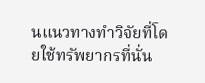นแนวทางทำวิจัยที่โดยใช้ทรัพยากรที่นั่น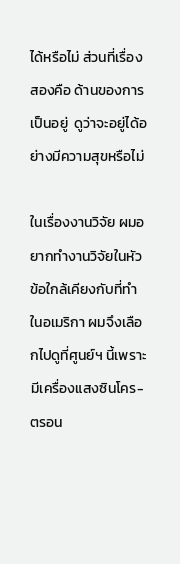ได้หรือไม่ ส่วนที่เรื่องสองคือ ด้านของการเป็นอยู่  ดูว่าจะอยู่ได้อย่างมีความสุขหรือไม่

ในเรื่องงานวิจัย ผมอยากทำงานวิจัยในหัวข้อใกล้เคียงกับที่ทำในอเมริกา ผมจึงเลือกไปดูที่ศูนย์ฯ นี้เพราะมีเครื่องแสงซินโคร-ตรอน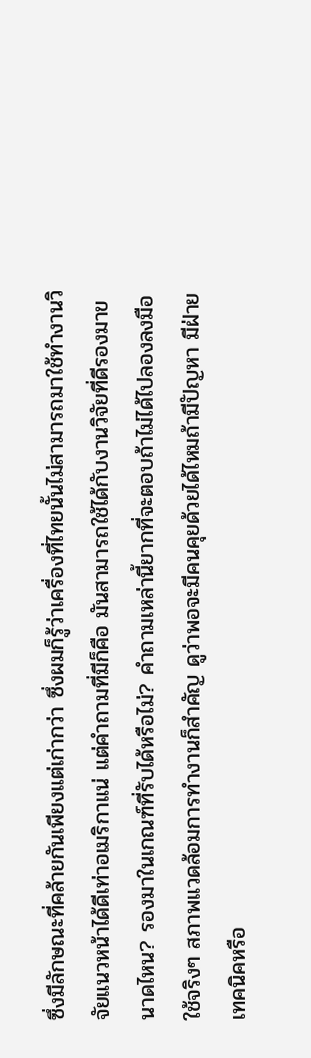ซึ่งมีลักษณะที่คล้ายกันเพียงแต่เก่ากว่า ซึ่งผมก็รู้ว่าเครื่องที่ไทยนั้นไม่สามารถมาใช้ทำงานวิจัยแนวหน้าได้ดีเท่าอเมริกาแน่ แต่คำถามที่มีก็คือ มันสามารถใช้ได้กับงานวิจัยที่ดีรองมาขนาดไหน? รองมาในเกณฑ์ที่รับได้หรือไม่? คำถามเหล่านี้ยากที่จะตอบถ้าไม่ได้ไปลองลงมือใช้จริงๆ สภาพแวดล้อมการทำงานก็สำคัญ ดูว่าพอจะมีคนคุยด้วยได้ไหมถ้ามีปัญหา มีฝ่ายเทคนิคหรือ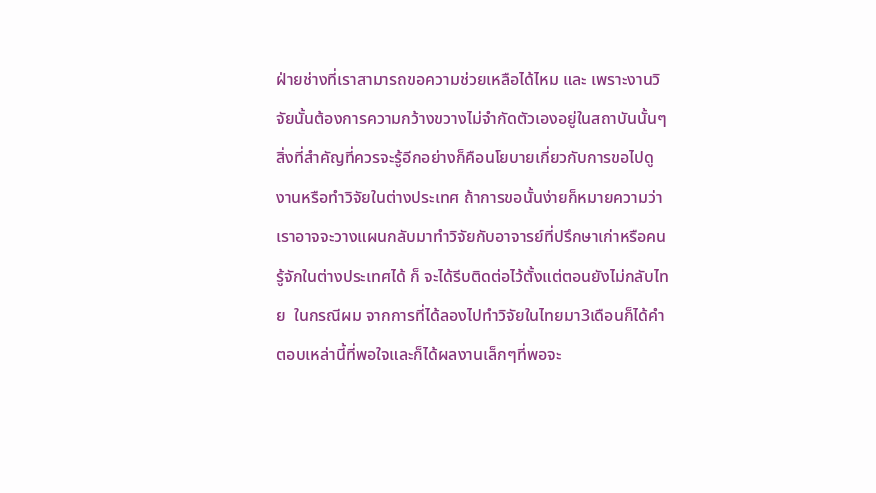ฝ่ายช่างที่เราสามารถขอความช่วยเหลือได้ไหม และ เพราะงานวิจัยนั้นต้องการความกว้างขวางไม่จำกัดตัวเองอยู่ในสถาบันนั้นๆ สิ่งที่สำคัญที่ควรจะรู้อีกอย่างก็คือนโยบายเกี่ยวกับการขอไปดูงานหรือทำวิจัยในต่างประเทศ ถ้าการขอนั้นง่ายก็หมายความว่าเราอาจจะวางแผนกลับมาทำวิจัยกับอาจารย์ที่ปรึกษาเก่าหรือคนรู้จักในต่างประเทศได้ ก็ จะได้รีบติดต่อไว้ตั้งแต่ตอนยังไม่กลับไทย  ในกรณีผม จากการที่ได้ลองไปทำวิจัยในไทยมา3เดือนก็ได้คำตอบเหล่านี้ที่พอใจและก็ได้ผลงานเล็กๆที่พอจะ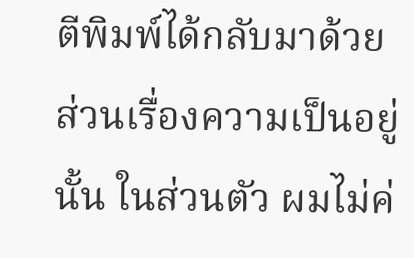ตีพิมพ์ได้กลับมาด้วย ส่วนเรื่องความเป็นอยู่นั้น ในส่วนตัว ผมไม่ค่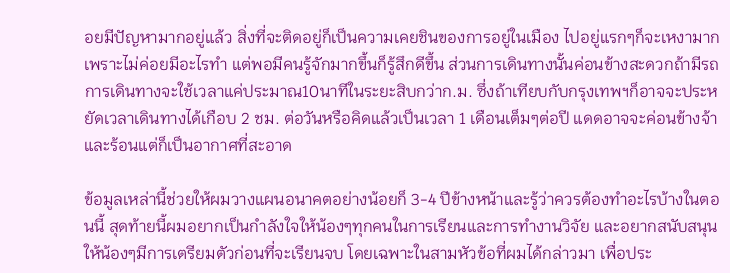อยมีปัญหามากอยู่แล้ว สิ่งที่จะติดอยู่ก็เป็นความเคยชินของการอยู่ในเมือง ไปอยู่แรกๆก็จะเหงามากเพราะไม่ค่อยมีอะไรทำ แต่พอมีคนรู้จักมากขึ้นก็รู้สึกดีขึ้น ส่วนการเดินทางนั้นค่อนข้างสะดวกถ้ามีรถ การเดินทางจะใช้เวลาแค่ประมาณ10นาทีในระยะสิบกว่าก.ม. ซึ่งถ้าเทียบกับกรุงเทพฯก็อาจจะประหยัดเวลาเดินทางได้เกือบ 2 ชม. ต่อวันหรือคิดแล้วเป็นเวลา 1 เดือนเต็มๆต่อปี แดดอาจจะค่อนข้างจ้าและร้อนแต่ก็เป็นอากาศที่สะอาด

ข้อมูลเหล่านี้ช่วยให้ผมวางแผนอนาคตอย่างน้อยก็ 3-4 ปีข้างหน้าและรู้ว่าควรต้องทำอะไรบ้างในตอนนี้ สุดท้ายนี้ผมอยากเป็นกำลังใจให้น้องๆทุกคนในการเรียนและการทำงานวิจัย และอยากสนับสนุนให้น้องๆมีการเตรียมตัวก่อนที่จะเรียนจบ โดยเฉพาะในสามหัวข้อที่ผมได้กล่าวมา เพื่อประ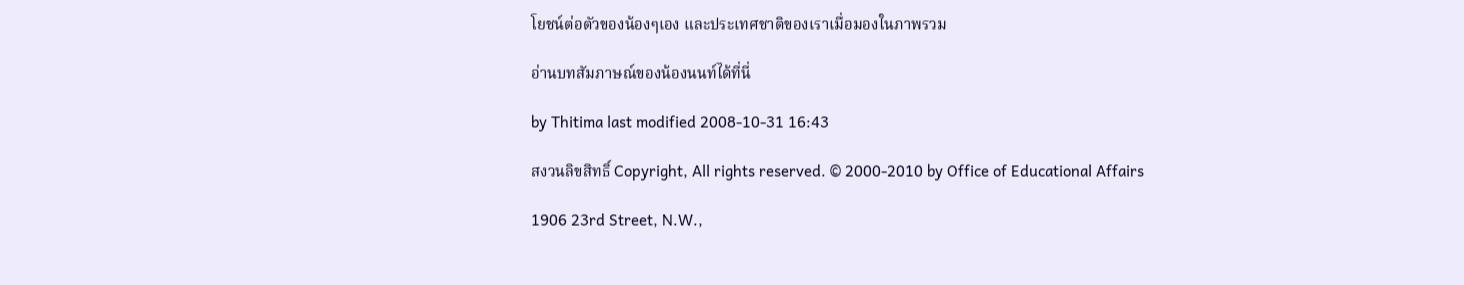โยชน์ต่อตัวของน้องๆเอง และประเทศชาติของเราเมื่อมองในภาพรวม

อ่านบทสัมภาษณ์ของน้องนนท์ได้ที่นี่

by Thitima last modified 2008-10-31 16:43

สงวนลิขสิทธิ์ Copyright, All rights reserved. © 2000-2010 by Office of Educational Affairs

1906 23rd Street, N.W.,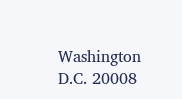Washington D.C. 20008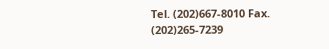Tel. (202)667-8010 Fax. (202)265-7239